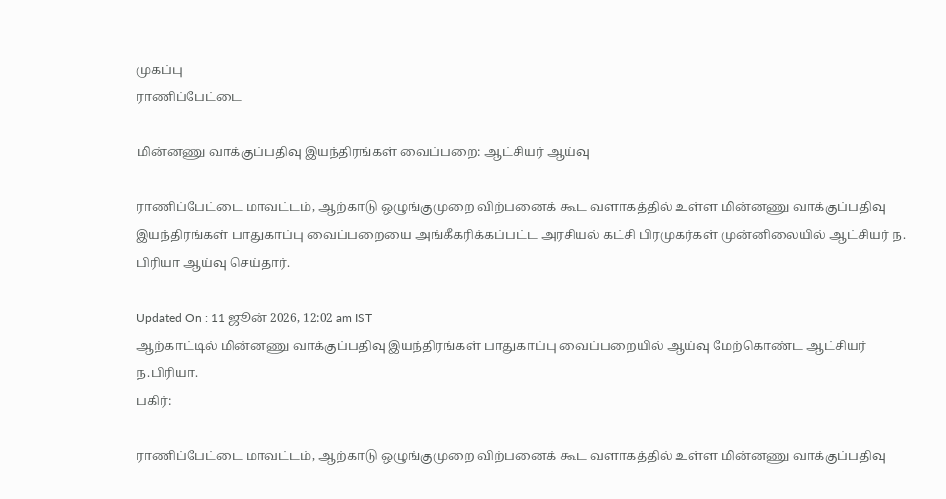முகப்பு
ராணிப்பேட்டை

மின்னணு வாக்குப்பதிவு இயந்திரங்கள் வைப்பறை: ஆட்சியர் ஆய்வு

ராணிப்பேட்டை மாவட்டம், ஆற்காடு ஒழுங்குமுறை விற்பனைக் கூட வளாகத்தில் உள்ள மின்னணு வாக்குப்பதிவு இயந்திரங்கள் பாதுகாப்பு வைப்பறையை அங்கீகரிக்கப்பட்ட அரசியல் கட்சி பிரமுகர்கள் முன்னிலையில் ஆட்சியர் ந. பிரியா ஆய்வு செய்தார்.

Updated On : 11 ஜூன் 2026, 12:02 am IST
ஆற்காட்டில் மின்னணு வாக்குப்பதிவு இயந்திரங்கள் பாதுகாப்பு வைப்பறையில் ஆய்வு மேற்கொண்ட ஆட்சியர் ந.பிரியா.
பகிர்:

ராணிப்பேட்டை மாவட்டம், ஆற்காடு ஒழுங்குமுறை விற்பனைக் கூட வளாகத்தில் உள்ள மின்னணு வாக்குப்பதிவு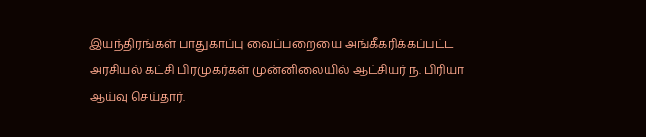இயந்திரங்கள் பாதுகாப்பு வைப்பறையை அங்கீகரிக்கப்பட்ட அரசியல் கட்சி பிரமுகர்கள் முன்னிலையில் ஆட்சியர் ந. பிரியா ஆய்வு செய்தார்.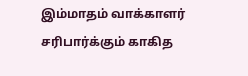இம்மாதம் வாக்காளர் சரிபார்க்கும் காகித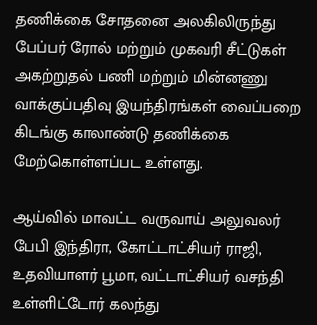தணிக்கை சோதனை அலகிலிருந்து பேப்பர் ரோல் மற்றும் முகவரி சீட்டுகள் அகற்றுதல் பணி மற்றும் மின்னணு வாக்குப்பதிவு இயந்திரங்கள் வைப்பறை கிடங்கு காலாண்டு தணிக்கை மேற்கொள்ளப்பட உள்ளது.

ஆய்வில் மாவட்ட வருவாய் அலுவலர் பேபி இந்திரா, கோட்டாட்சியர் ராஜி, உதவியாளர் பூமா, வட்டாட்சியர் வசந்தி உள்ளிட்டோர் கலந்து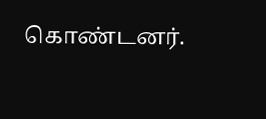கொண்டனர்.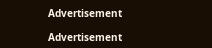Advertisement

Advertisement